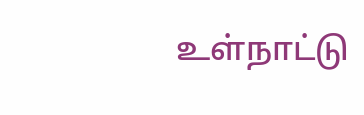உள்நாட்டு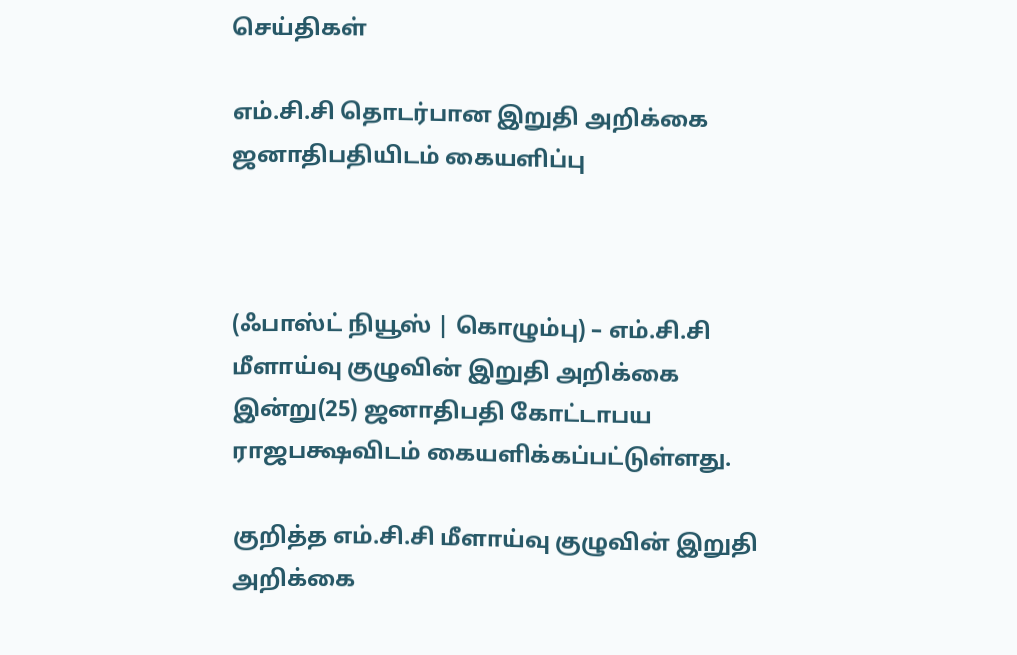செய்திகள்

எம்.சி.சி தொடர்பான இறுதி அறிக்கை ஜனாதிபதியிடம் கையளிப்பு



(ஃபாஸ்ட் நியூஸ் | கொழும்பு) – எம்.சி.சி மீளாய்வு குழுவின் இறுதி அறிக்கை இன்று(25) ஜனாதிபதி கோட்டாபய ராஜபக்ஷவிடம் கையளிக்கப்பட்டுள்ளது.

குறித்த எம்.சி.சி மீளாய்வு குழுவின் இறுதி அறிக்கை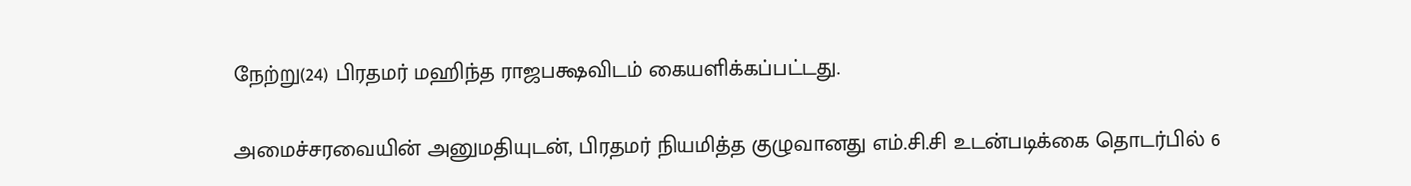நேற்று(24) பிரதமர் மஹிந்த ராஜபக்ஷவிடம் கையளிக்கப்பட்டது.

அமைச்சரவையின் அனுமதியுடன், பிரதமர் நியமித்த குழுவானது எம்.சி.சி உடன்படிக்கை தொடர்பில் 6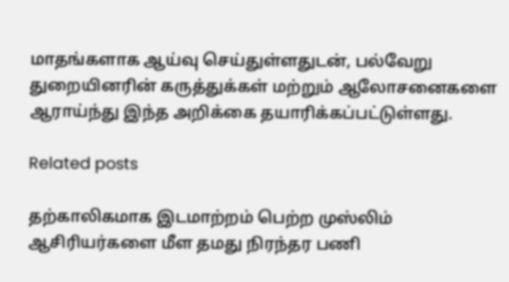மாதங்களாக ஆய்வு செய்துள்ளதுடன், பல்வேறு துறையினரின் கருத்துக்கள் மற்றும் ஆலோசனைகளை ஆராய்ந்து இந்த அறிக்கை தயாரிக்கப்பட்டுள்ளது.

Related posts

தற்காலிகமாக இடமாற்றம் பெற்ற முஸ்லிம் ஆசிரியர்களை மீள தமது நிரந்தர பணி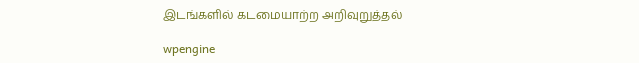இடங்களில் கடமையாற்ற அறிவுறுத்தல்

wpengine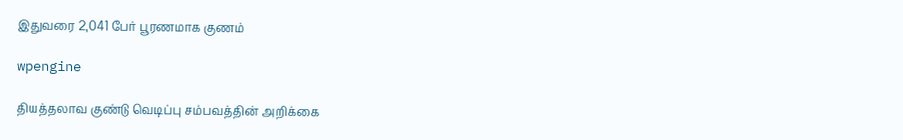இதுவரை 2,041 பேர் பூரணமாக குணம்

wpengine

தியத்தலாவ குண்டு வெடிப்பு சம்பவத்தின் அறிக்கை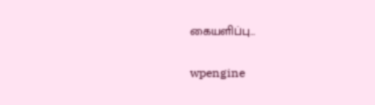கையளிப்பு…

wpengine